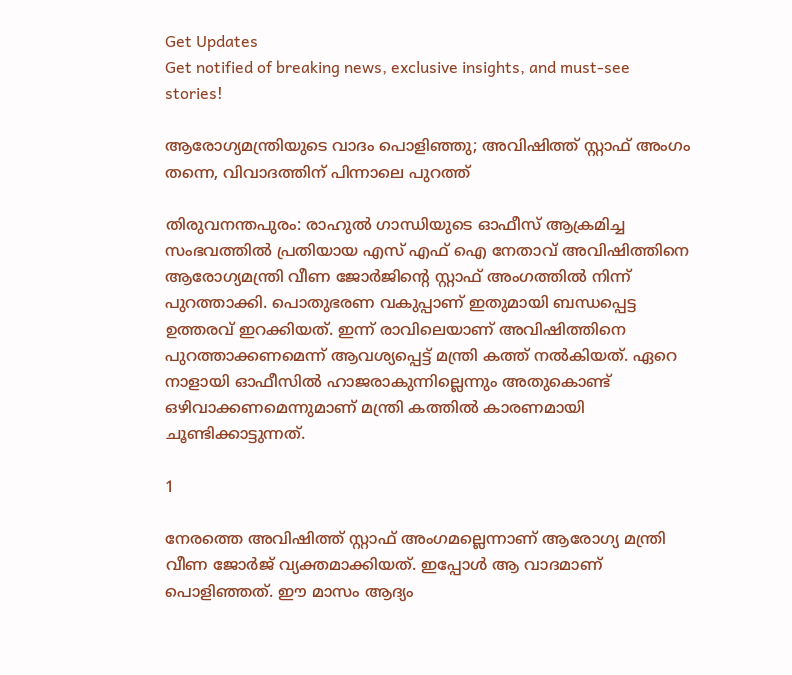Get Updates
Get notified of breaking news, exclusive insights, and must-see stories!

ആരോഗ്യമന്ത്രിയുടെ വാദം പൊളിഞ്ഞു; അവിഷിത്ത് സ്റ്റാഫ് അംഗം തന്നെ, വിവാദത്തിന് പിന്നാലെ പുറത്ത്

തിരുവനന്തപുരം: രാഹുല്‍ ഗാന്ധിയുടെ ഓഫീസ് ആക്രമിച്ച സംഭവത്തില്‍ പ്രതിയായ എസ് എഫ് ഐ നേതാവ് അവിഷിത്തിനെ ആരോഗ്യമന്ത്രി വീണ ജോര്‍ജിന്റെ സ്റ്റാഫ് അംഗത്തില്‍ നിന്ന് പുറത്താക്കി. പൊതുഭരണ വകുപ്പാണ് ഇതുമായി ബന്ധപ്പെട്ട ഉത്തരവ് ഇറക്കിയത്. ഇന്ന് രാവിലെയാണ് അവിഷിത്തിനെ പുറത്താക്കണമെന്ന് ആവശ്യപ്പെട്ട് മന്ത്രി കത്ത് നല്‍കിയത്. ഏറെ നാളായി ഓഫീസില്‍ ഹാജരാകുന്നില്ലെന്നും അതുകൊണ്ട് ഒഴിവാക്കണമെന്നുമാണ് മന്ത്രി കത്തില്‍ കാരണമായി ചൂണ്ടിക്കാട്ടുന്നത്.

1

നേരത്തെ അവിഷിത്ത് സ്റ്റാഫ് അംഗമല്ലെന്നാണ് ആരോഗ്യ മന്ത്രി വീണ ജോര്‍ജ് വ്യക്തമാക്കിയത്. ഇപ്പോള്‍ ആ വാദമാണ് പൊളിഞ്ഞത്. ഈ മാസം ആദ്യം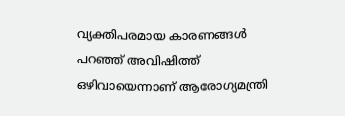വ്യക്തിപരമായ കാരണങ്ങള്‍ പറഞ്ഞ് അവിഷിത്ത് ഒഴിവായെന്നാണ് ആരോഗ്യമന്ത്രി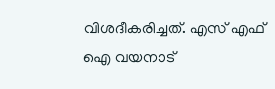വിശദീകരിച്ചത്. എസ് എഫ് ഐ വയനാട്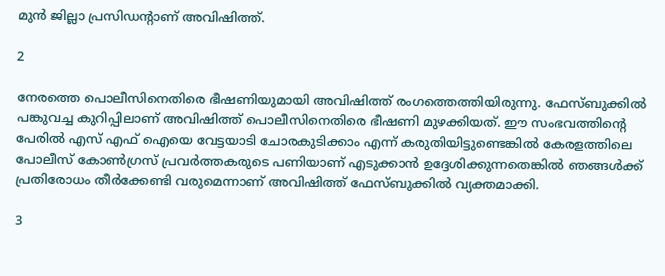മുന്‍ ജില്ലാ പ്രസിഡന്റാണ് അവിഷിത്ത്.

2

നേരത്തെ പൊലീസിനെതിരെ ഭീഷണിയുമായി അവിഷിത്ത് രംഗത്തെത്തിയിരുന്നു. ഫേസ്ബുക്കില്‍ പങ്കുവച്ച കുറിപ്പിലാണ് അവിഷിത്ത് പൊലീസിനെതിരെ ഭീഷണി മുഴക്കിയത്. ഈ സംഭവത്തിന്റെ പേരില്‍ എസ് എഫ് ഐയെ വേട്ടയാടി ചോരകുടിക്കാം എന്ന് കരുതിയിട്ടുണ്ടെങ്കില്‍ കേരളത്തിലെ പോലീസ് കോണ്‍ഗ്രസ് പ്രവര്‍ത്തകരുടെ പണിയാണ് എടുക്കാന്‍ ഉദ്ദേശിക്കുന്നതെങ്കില്‍ ഞങ്ങള്‍ക്ക് പ്രതിരോധം തീര്‍ക്കേണ്ടി വരുമെന്നാണ് അവിഷിത്ത് ഫേസ്ബുക്കില്‍ വ്യക്തമാക്കി.

3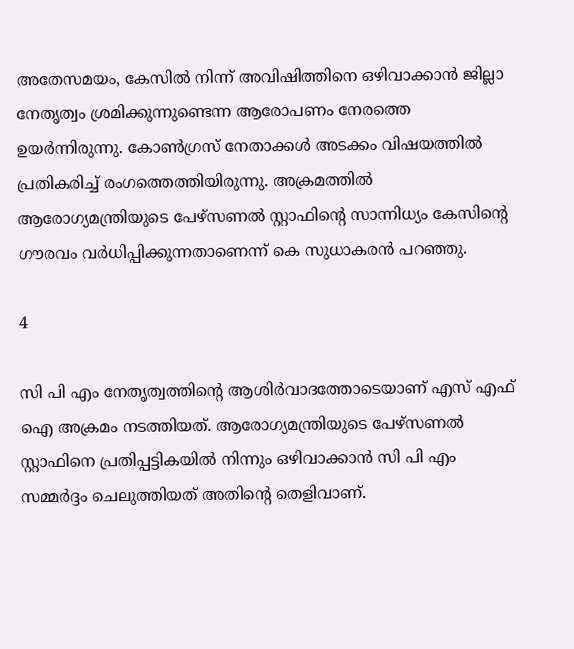അതേസമയം, കേസില്‍ നിന്ന് അവിഷിത്തിനെ ഒഴിവാക്കാന്‍ ജില്ലാ നേതൃത്വം ശ്രമിക്കുന്നുണ്ടെന്ന ആരോപണം നേരത്തെ ഉയര്‍ന്നിരുന്നു. കോണ്‍ഗ്രസ് നേതാക്കള്‍ അടക്കം വിഷയത്തില്‍ പ്രതികരിച്ച് രംഗത്തെത്തിയിരുന്നു. അക്രമത്തില്‍ ആരോഗ്യമന്ത്രിയുടെ പേഴ്സണല്‍ സ്റ്റാഫിന്റെ സാന്നിധ്യം കേസിന്റെ ഗൗരവം വര്‍ധിപ്പിക്കുന്നതാണെന്ന് കെ സുധാകരന്‍ പറഞ്ഞു.

4

സി പി എം നേതൃത്വത്തിന്റെ ആശിര്‍വാദത്തോടെയാണ് എസ് എഫ് ഐ അക്രമം നടത്തിയത്. ആരോഗ്യമന്ത്രിയുടെ പേഴ്സണല്‍ സ്റ്റാഫിനെ പ്രതിപ്പട്ടികയില്‍ നിന്നും ഒഴിവാക്കാന്‍ സി പി എം സമ്മര്‍ദ്ദം ചെലുത്തിയത് അതിന്റെ തെളിവാണ്.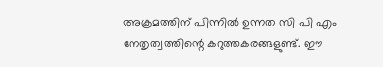അക്രമത്തിന് പിന്നില്‍ ഉന്നത സി പി എം നേതൃത്വത്തിന്റെ കറുത്തകരങ്ങളുണ്ട്. ഈ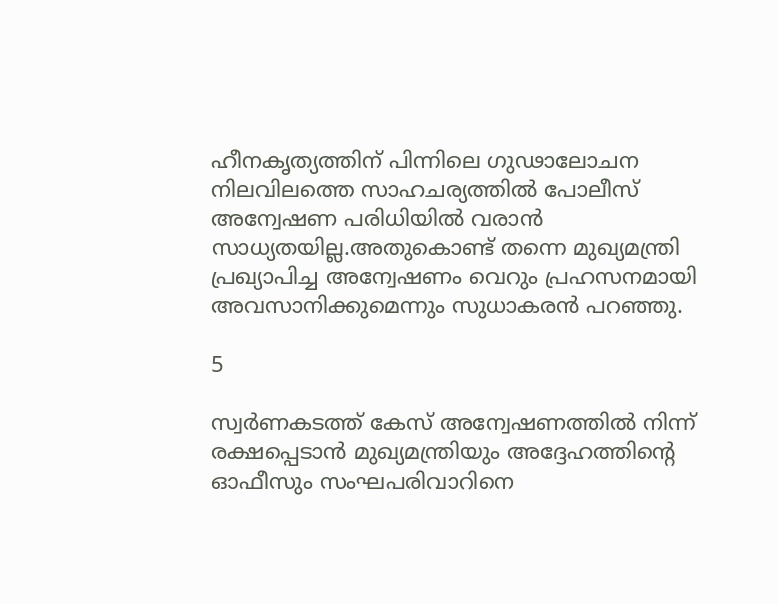ഹീനകൃത്യത്തിന് പിന്നിലെ ഗുഢാലോചന നിലവിലത്തെ സാഹചര്യത്തില്‍ പോലീസ് അന്വേഷണ പരിധിയില്‍ വരാന്‍ സാധ്യതയില്ല.അതുകൊണ്ട് തന്നെ മുഖ്യമന്ത്രി പ്രഖ്യാപിച്ച അന്വേഷണം വെറും പ്രഹസനമായി അവസാനിക്കുമെന്നും സുധാകരന്‍ പറഞ്ഞു.

5

സ്വര്‍ണകടത്ത് കേസ് അന്വേഷണത്തില്‍ നിന്ന് രക്ഷപ്പെടാന്‍ മുഖ്യമന്ത്രിയും അദ്ദേഹത്തിന്റെ ഓഫീസും സംഘപരിവാറിനെ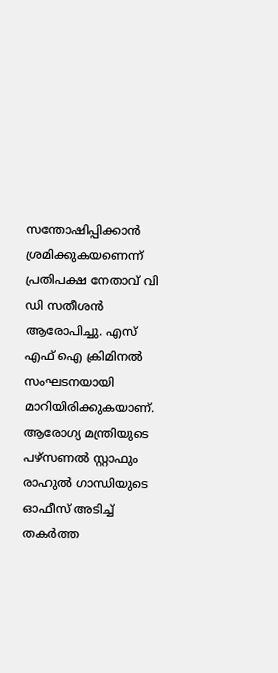സന്തോഷിപ്പിക്കാന്‍ ശ്രമിക്കുകയണെന്ന് പ്രതിപക്ഷ നേതാവ് വി ഡി സതീശന്‍ ആരോപിച്ചു. എസ് എഫ് ഐ ക്രിമിനല്‍ സംഘടനയായി മാറിയിരിക്കുകയാണ്. ആരോഗ്യ മന്ത്രിയുടെ പഴ്സണല്‍ സ്റ്റാഫും രാഹുല്‍ ഗാന്ധിയുടെ ഓഫീസ് അടിച്ച് തകര്‍ത്ത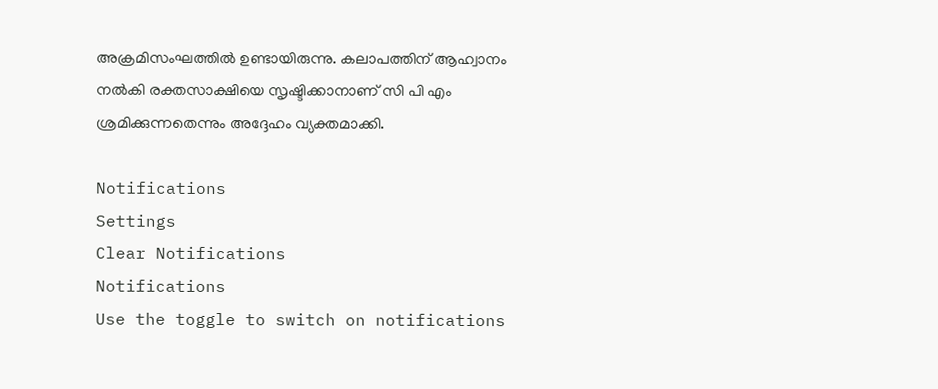അക്രമിസംഘത്തില്‍ ഉണ്ടായിരുന്നു. കലാപത്തിന് ആഹ്വാനം നല്‍കി രക്തസാക്ഷിയെ സൃഷ്ടിക്കാനാണ് സി പി എം ശ്രമിക്കുന്നതെന്നും അദ്ദേഹം വ്യക്തമാക്കി.

Notifications
Settings
Clear Notifications
Notifications
Use the toggle to switch on notifications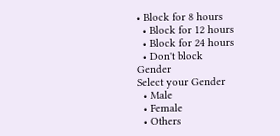• Block for 8 hours
  • Block for 12 hours
  • Block for 24 hours
  • Don't block
Gender
Select your Gender
  • Male
  • Female
  • Others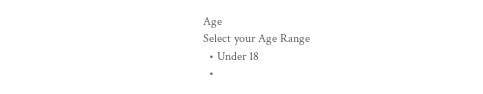Age
Select your Age Range
  • Under 18
  •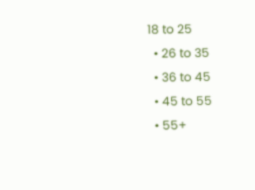18 to 25
  • 26 to 35
  • 36 to 45
  • 45 to 55
  • 55+